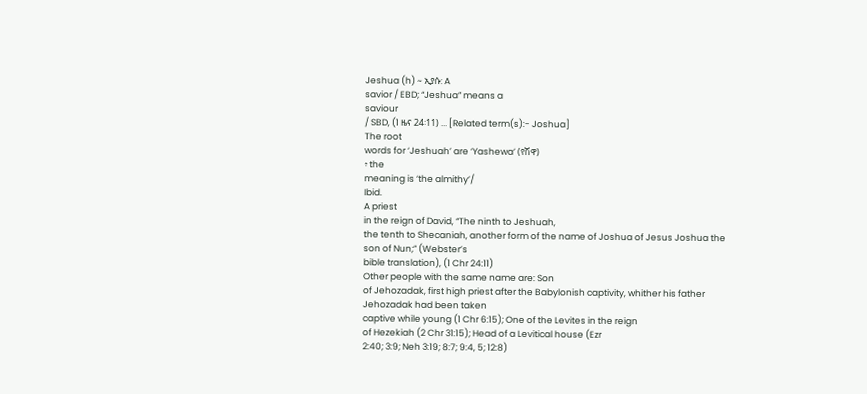Jeshua (h) ~ ኢያሱ: A
savior / EBD; “Jeshua” means a
saviour
/ SBD, (1 ዜና 24፡11) ... [Related term(s):- Joshua]
The root
words for ‘Jeshuah’ are ‘Yashewa’ (የሽዋ)
፥ the
meaning is ‘the almithy’/
Ibid.
A priest
in the reign of David, “The ninth to Jeshuah,
the tenth to Shecaniah, another form of the name of Joshua of Jesus Joshua the
son of Nun;” (Webster’s
bible translation), (1 Chr 24:11)
Other people with the same name are: Son
of Jehozadak, first high priest after the Babylonish captivity, whither his father Jehozadak had been taken
captive while young (1 Chr 6:15); One of the Levites in the reign
of Hezekiah (2 Chr 31:15); Head of a Levitical house (Ezr
2:40; 3:9; Neh 3:19; 8:7; 9:4, 5; 12:8)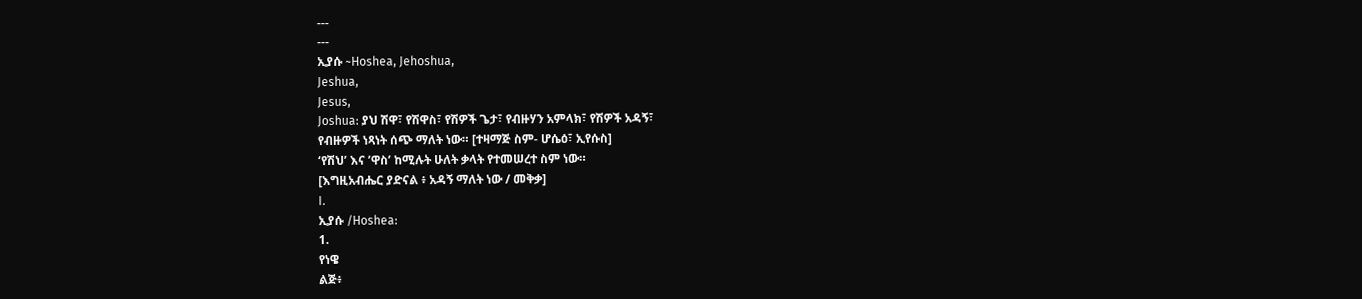---
---
ኢያሱ ~Hoshea, Jehoshua,
Jeshua,
Jesus,
Joshua: ያህ ሽዋ፣ የሽዋስ፣ የሽዎች ጌታ፣ የብዙሃን አምላክ፣ የሽዎች አዳኝ፣
የብዙዎች ነጻነት ሰጭ ማለት ነው። [ተዛማጅ ስም- ሆሴዕ፣ ኢየሱስ]
‘የሽህ’ እና ’ዋስ’ ከሚሉት ሁለት ቃላት የተመሠረተ ስም ነው።
[እግዚአብሔር ያድናል ፥ አዳኝ ማለት ነው / መቅቃ]
I.
ኢያሱ /Hoshea:
1.
የነዌ
ልጅ፥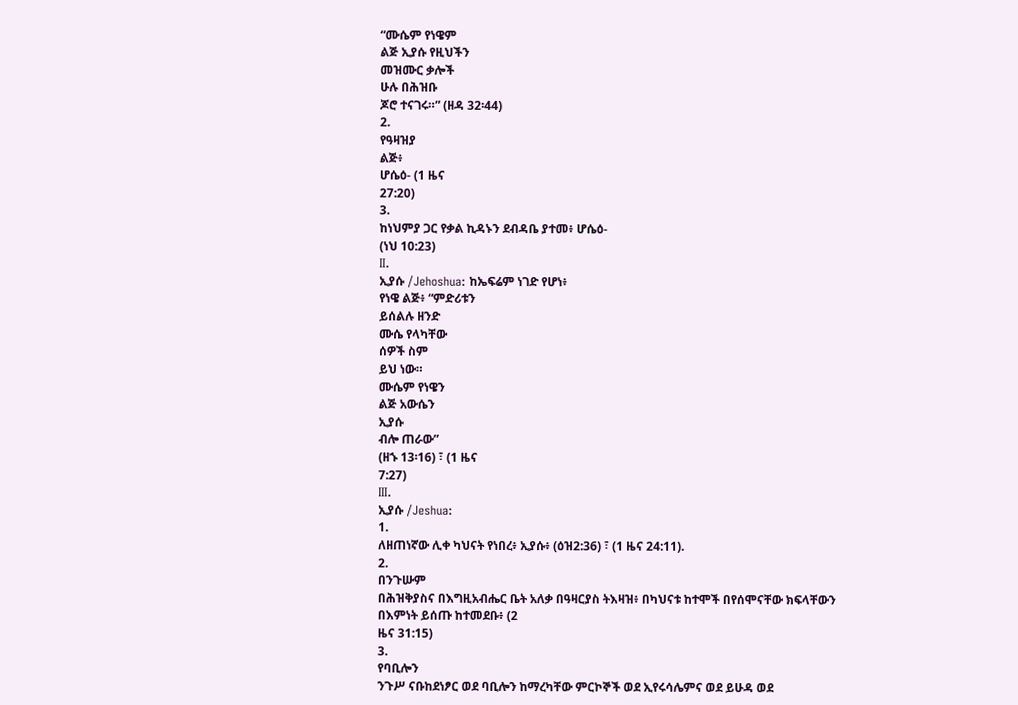“ሙሴም የነዌም
ልጅ ኢያሱ የዚህችን
መዝሙር ቃሎች
ሁሉ በሕዝቡ
ጆሮ ተናገሩ።” (ዘዳ 32፡44)
2.
የዓዛዝያ
ልጅ፥
ሆሴዕ- (1 ዜና
27:20)
3.
ከነህምያ ጋር የቃል ኪዳኑን ደብዳቤ ያተመ፥ ሆሴዕ-
(ነህ 10:23)
II.
ኢያሱ /Jehoshua: ከኤፍሬም ነገድ የሆነ፥
የነዌ ልጅ፥ “ምድሪቱን
ይሰልሉ ዘንድ
ሙሴ የላካቸው
ሰዎች ስም
ይህ ነው።
ሙሴም የነዌን
ልጅ አውሴን
ኢያሱ
ብሎ ጠራው”
(ዘኁ 13፡16) ፣ (1 ዜና
7:27)
III.
ኢያሱ /Jeshua:
1.
ለዘጠነኛው ሊቀ ካህናት የነበረ፥ ኢያሱ፥ (ዕዝ2:36) ፣ (1 ዜና 24:11).
2.
በንጉሡም
በሕዝቅያስና በእግዚአብሔር ቤት አለቃ በዓዛርያስ ትእዛዝ፥ በካህናቱ ከተሞች በየሰሞናቸው ክፍላቸውን በእምነት ይሰጡ ከተመደቡ፥ (2
ዜና 31:15)
3.
የባቢሎን
ንጉሥ ናቡከደነፆር ወደ ባቢሎን ከማረካቸው ምርኮኞች ወደ ኢየሩሳሌምና ወደ ይሁዳ ወደ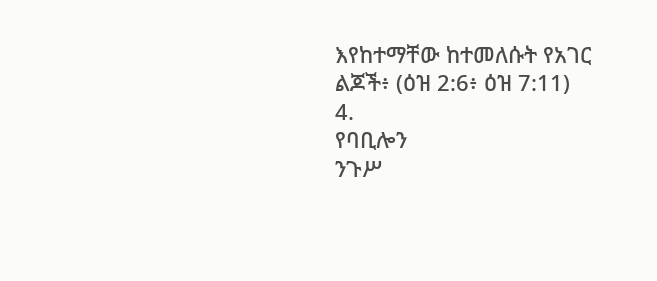እየከተማቸው ከተመለሱት የአገር ልጆች፥ (ዕዝ 2:6፥ ዕዝ 7:11)
4.
የባቢሎን
ንጉሥ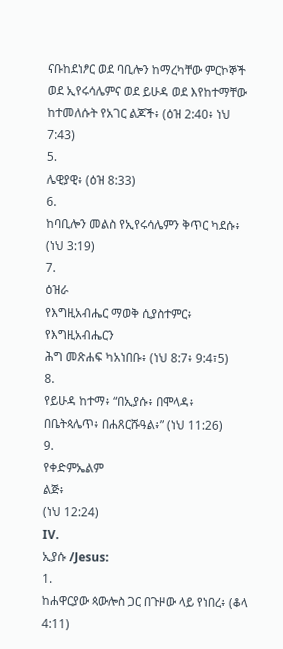ናቡከደነፆር ወደ ባቢሎን ከማረካቸው ምርኮኞች ወደ ኢየሩሳሌምና ወደ ይሁዳ ወደ እየከተማቸው ከተመለሱት የአገር ልጆች፥ (ዕዝ 2:40፥ ነህ 7:43)
5.
ሌዊያዊ፥ (ዕዝ 8:33)
6.
ከባቢሎን መልስ የኢየሩሳሌምን ቅጥር ካደሱ፥ (ነህ 3:19)
7.
ዕዝራ
የእግዚአብሔር ማወቅ ሲያስተምር፥ የእግዚአብሔርን
ሕግ መጽሐፍ ካአነበቡ፥ (ነህ 8:7፥ 9:4፣5)
8.
የይሁዳ ከተማ፥ “በኢያሱ፥ በሞላዳ፥ በቤትጳሌጥ፥ በሐጸርሹዓል፥” (ነህ 11:26)
9.
የቀድምኤልም
ልጅ፥
(ነህ 12:24)
IV.
ኢያሱ /Jesus:
1.
ከሐዋርያው ጳውሎስ ጋር በጉዞው ላይ የነበረ፥ (ቆላ 4:11)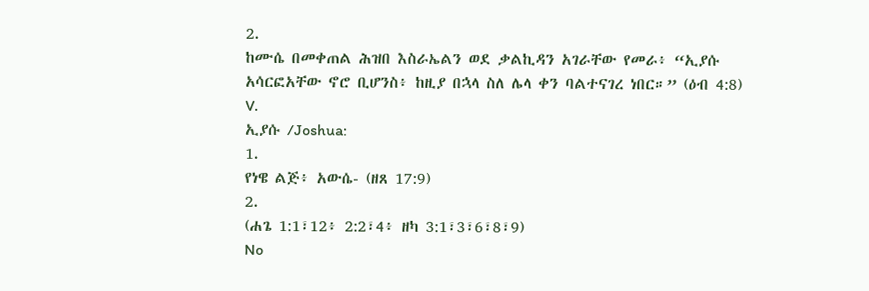2.
ከሙሴ በመቀጠል ሕዝበ እስራኤልን ወደ ቃልኪዳን አገራቸው የመራ፥ “ኢያሱ
አሳርፎአቸው ኖሮ ቢሆንስ፥ ከዚያ በኋላ ስለ ሌላ ቀን ባልተናገረ ነበር።” (ዕብ 4:8)
V.
ኢያሱ /Joshua:
1.
የነዌ ልጅ፥ አውሴ- (ዘጸ 17:9)
2.
(ሐጌ 1:1፣12፥ 2:2፣4፥ ዘካ 3:1፣3፣6፣8፣9)
No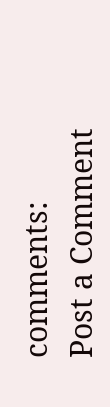comments:
Post a Comment